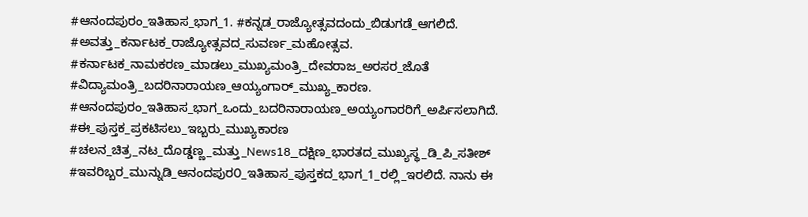#ಆನಂದಪುರಂ_ಇತಿಹಾಸ_ಭಾಗ_1. #ಕನ್ನಡ_ರಾಜ್ಯೋತ್ಸವದಂದು_ಬಿಡುಗಡೆ_ಆಗಲಿದೆ. #ಅವತ್ತು_ಕರ್ನಾಟಕ_ರಾಜ್ಯೋತ್ಸವದ_ಸುವರ್ಣ_ಮಹೋತ್ಸವ. #ಕರ್ನಾಟಕ_ನಾಮಕರಣ_ಮಾಡಲು_ಮುಖ್ಯಮಂತ್ರಿ_ದೇವರಾಜ_ಅರಸರ_ಜೊತೆ #ವಿದ್ಯಾಮಂತ್ರಿ_ಬದರಿನಾರಾಯಣ_ಆಯ್ಯಂಗಾರ್_ಮುಖ್ಯ_ಕಾರಣ. #ಆನಂದಪುರಂ_ಇತಿಹಾಸ_ಭಾಗ_ಒಂದು_ಬದರಿನಾರಾಯಣ_ಅಯ್ಯಂಗಾರರಿಗೆ_ಅರ್ಪಿಸಲಾಗಿದೆ. #ಈ_ಪುಸ್ತಕ_ಪ್ರಕಟಿಸಲು_ಇಬ್ಬರು_ಮುಖ್ಯಕಾರಣ #ಚಲನ_ಚಿತ್ರ_ನಟ_ದೊಡ್ಡಣ್ಣ_ಮತ್ತು_News18_ದಕ್ಷಿಣ_ಭಾರತದ_ಮುಖ್ಯಸ್ಥ_ಡಿ_ಪಿ_ಸತೀಶ್ #ಇವರಿಬ್ಬರ_ಮುನ್ನುಡಿ_ಆನಂದಪುರ೦_ಇತಿಹಾಸ_ಪುಸ್ತಕದ_ಭಾಗ_1_ರಲ್ಲಿ_ಇರಲಿದೆ. ನಾನು ಈ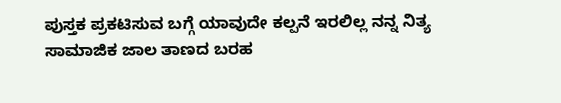ಪುಸ್ತಕ ಪ್ರಕಟಿಸುವ ಬಗ್ಗೆ ಯಾವುದೇ ಕಲ್ಪನೆ ಇರಲಿಲ್ಲ ನನ್ನ ನಿತ್ಯ ಸಾಮಾಜಿಕ ಜಾಲ ತಾಣದ ಬರಹ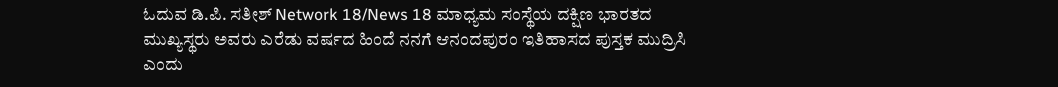ಓದುವ ಡಿ.ಪಿ. ಸತೀಶ್ Network 18/News 18 ಮಾಧ್ಯಮ ಸಂಸ್ಥೆಯ ದಕ್ಷಿಣ ಭಾರತದ ಮುಖ್ಯಸ್ಥರು ಅವರು ಎರೆಡು ವರ್ಷದ ಹಿಂದೆ ನನಗೆ ಆನಂದಪುರಂ ಇತಿಹಾಸದ ಪುಸ್ತಕ ಮುದ್ರಿಸಿ ಎಂದು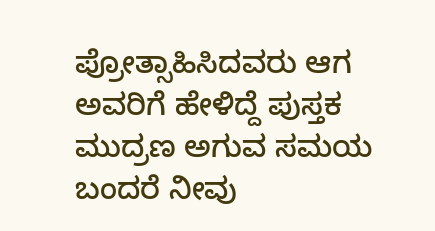ಪ್ರೋತ್ಸಾಹಿಸಿದವರು ಆಗ ಅವರಿಗೆ ಹೇಳಿದ್ದೆ ಪುಸ್ತಕ ಮುದ್ರಣ ಅಗುವ ಸಮಯ ಬಂದರೆ ನೀವು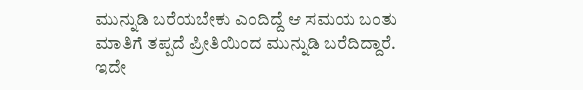ಮುನ್ನುಡಿ ಬರೆಯಬೇಕು ಎಂದಿದ್ದೆ ಆ ಸಮಯ ಬಂತು ಮಾತಿಗೆ ತಪ್ಪದೆ ಪ್ರೀತಿಯಿಂದ ಮುನ್ನುಡಿ ಬರೆದಿದ್ದಾರೆ. ಇದೇ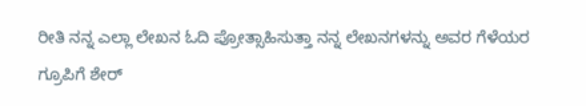ರೀತಿ ನನ್ನ ಎಲ್ಲಾ ಲೇಖನ ಓದಿ ಪ್ರೋತ್ಸಾಹಿಸುತ್ತಾ ನನ್ನ ಲೇಖನಗಳನ್ನು ಅವರ ಗೆಳೆಯರ ಗ್ರೂಪಿಗೆ ಶೇರ್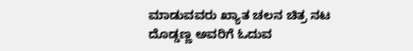ಮಾಡುವವರು ಖ್ಯಾತ ಚಲನ ಚಿತ್ರ ನಟ ದೊಡ್ಡಣ್ಣ ಅವರಿಗೆ ಓದುವ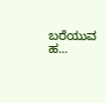ಬರೆಯುವ ಹ...